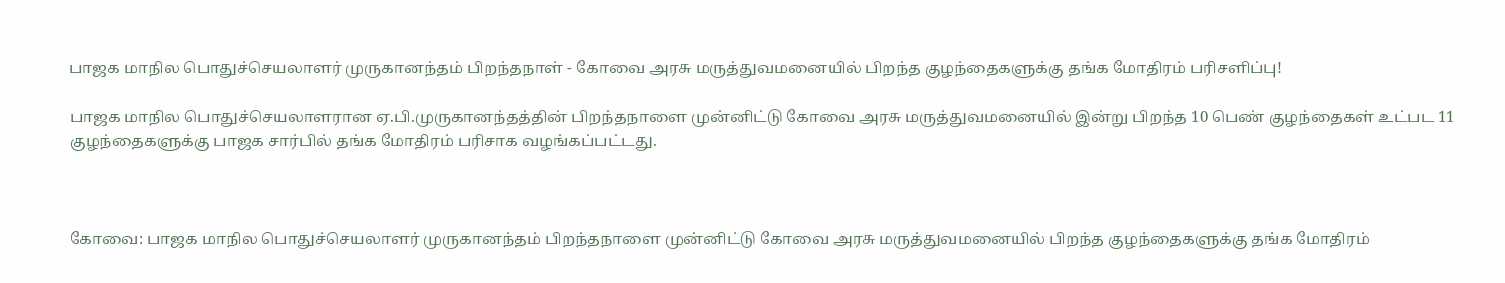பாஜக மாநில பொதுச்செயலாளர் முருகானந்தம் பிறந்தநாள் - கோவை அரசு மருத்துவமனையில் பிறந்த குழந்தைகளுக்கு தங்க மோதிரம் பரிசளிப்பு!

பாஜக மாநில பொதுச்செயலாளரான ஏ.பி.முருகானந்தத்தின் பிறந்தநாளை முன்னிட்டு கோவை அரசு மருத்துவமனையில் இன்று பிறந்த 10 பெண் குழந்தைகள் உட்பட 11 குழந்தைகளுக்கு பாஜக சார்பில் தங்க மோதிரம் பரிசாக வழங்கப்பட்டது.



கோவை: பாஜக மாநில பொதுச்செயலாளர் முருகானந்தம் பிறந்தநாளை முன்னிட்டு கோவை அரசு மருத்துவமனையில் பிறந்த குழந்தைகளுக்கு தங்க மோதிரம்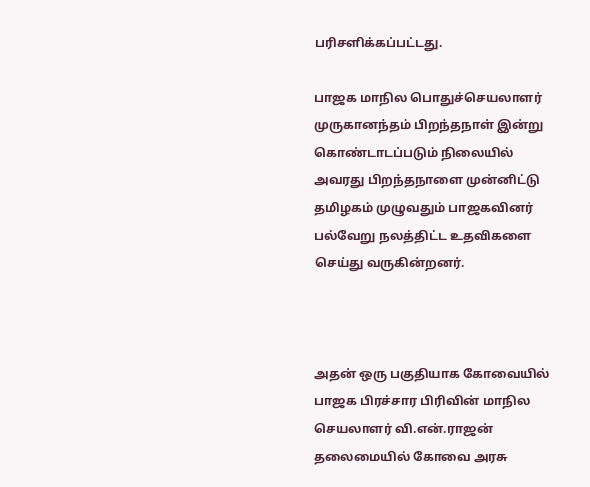பரிசளிக்கப்பட்டது.

பாஜக மாநில பொதுச்செயலாளர் முருகானந்தம் பிறந்தநாள் இன்று கொண்டாடப்படும் நிலையில் அவரது பிறந்தநாளை முன்னிட்டு தமிழகம் முழுவதும் பாஜகவினர் பல்வேறு நலத்திட்ட உதவிகளை செய்து வருகின்றனர்.



அதன் ஒரு பகுதியாக கோவையில் பாஜக பிரச்சார பிரிவின் மாநில செயலாளர் வி.என்.ராஜன் தலைமையில் கோவை அரசு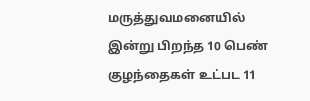மருத்துவமனையில் இன்று பிறந்த 10 பெண் குழந்தைகள் உட்பட 11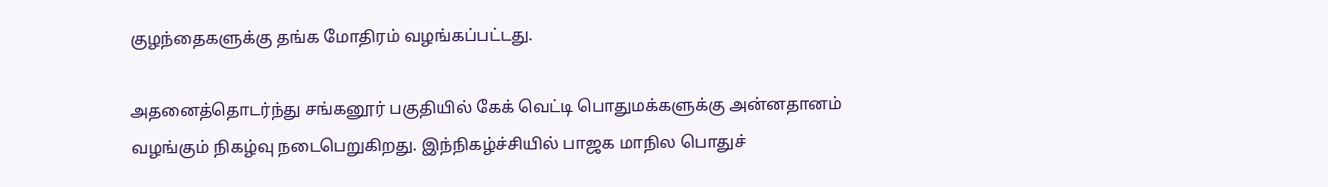குழந்தைகளுக்கு தங்க மோதிரம் வழங்கப்பட்டது.

அதனைத்தொடர்ந்து சங்கனூர் பகுதியில் கேக் வெட்டி பொதுமக்களுக்கு அன்னதானம் வழங்கும் நிகழ்வு நடைபெறுகிறது. இந்நிகழ்ச்சியில் பாஜக மாநில பொதுச்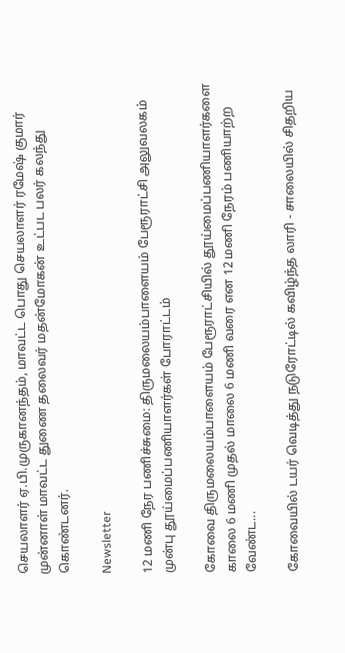செயலாளர் ஏ.பி.முருகானந்தம், மாவட்ட பொது செயலாளர் ரமேஷ் குமார் முன்னாள் மாவட்ட துணை தலைவர் மதன்மோகன் உட்பட பலர் கலந்து கொண்டனர்.

Newsletter

12 மணி நேர பணிச்சுமை: திருமலையம்பாளையம் பேரூராட்சி அலுவலகம் முன்பு தூய்மைப்பணியாளர்கள் போராட்டம்

கோவை திருமலையம்பாளையம் பேரூராட்சியில் தூய்மைப்பணியாளர்களை காலை 6 மணி முதல் மாலை 6 மணி வரை என 12 மணி நேரம் பணியாற்ற வேண்ட...

கோவையில் டயர் வெடித்து நடுரோட்டில் கவிழ்ந்த லாரி - சாலையில் சிதறிய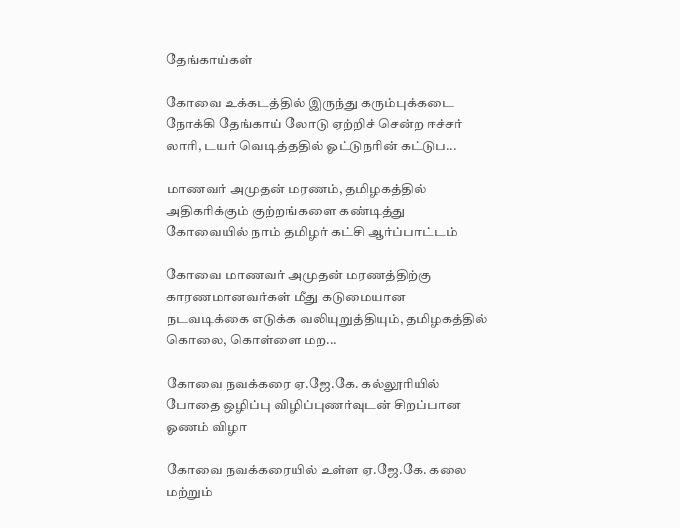தேங்காய்கள்

கோவை உக்கடத்தில் இருந்து கரும்புக்கடை நோக்கி தேங்காய் லோடு ஏற்றிச் சென்ற ஈச்சர் லாரி, டயர் வெடித்ததில் ஓட்டுநரின் கட்டுப...

மாணவர் அமுதன் மரணம், தமிழகத்தில் அதிகரிக்கும் குற்றங்களை கண்டித்து கோவையில் நாம் தமிழர் கட்சி ஆர்ப்பாட்டம்

கோவை மாணவர் அமுதன் மரணத்திற்கு காரணமானவர்கள் மீது கடுமையான நடவடிக்கை எடுக்க வலியுறுத்தியும், தமிழகத்தில் கொலை, கொள்ளை மற...

கோவை நவக்கரை ஏ.ஜே.கே. கல்லூரியில் போதை ஒழிப்பு விழிப்புணர்வுடன் சிறப்பான ஓணம் விழா

கோவை நவக்கரையில் உள்ள ஏ.ஜே.கே. கலை மற்றும்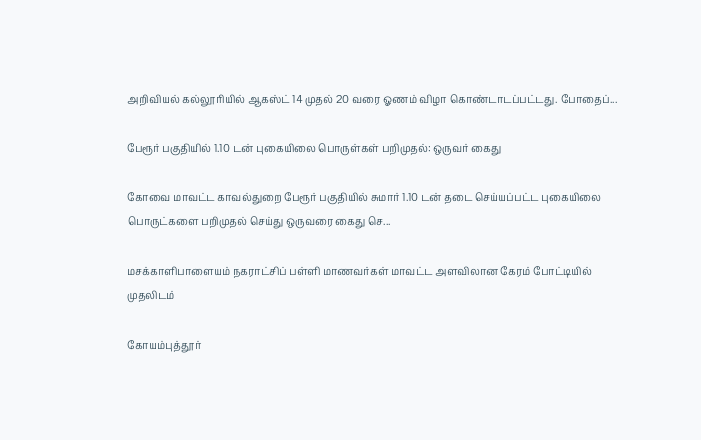அறிவியல் கல்லூரியில் ஆகஸ்ட் 14 முதல் 20 வரை ஓணம் விழா கொண்டாடப்பட்டது. போதைப்...

பேரூர் பகுதியில் 1.10 டன் புகையிலை பொருள்கள் பறிமுதல்: ஒருவர் கைது

கோவை மாவட்ட காவல்துறை பேரூர் பகுதியில் சுமார் 1.10 டன் தடை செய்யப்பட்ட புகையிலை பொருட்களை பறிமுதல் செய்து ஒருவரை கைது செ...

மசக்காளிபாளையம் நகராட்சிப் பள்ளி மாணவர்கள் மாவட்ட அளவிலான கேரம் போட்டியில் முதலிடம்

கோயம்புத்தூர்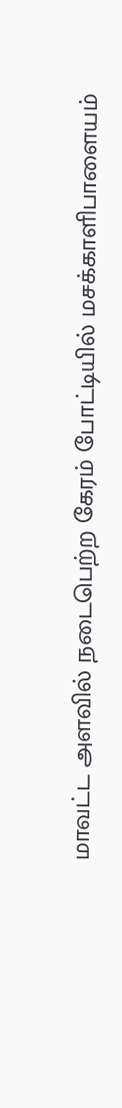மாவட்ட அளவில் நடைபெற்ற கேரம் போட்டியில் மசக்காளிபாளையம்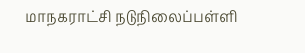மாநகராட்சி நடுநிலைப்பள்ளி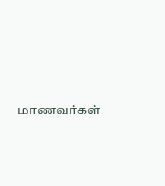மாணவர்கள்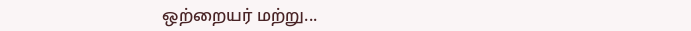ஒற்றையர் மற்று...